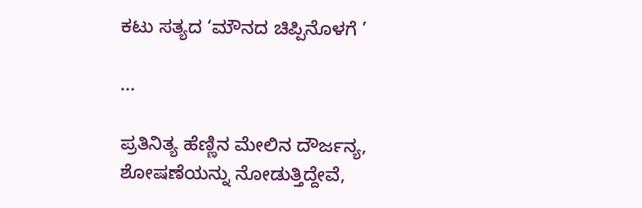ಕಟು ಸತ್ಯದ ‘ಮೌನದ ಚಿಪ್ಪಿನೊಳಗೆ ’

...

ಪ್ರತಿನಿತ್ಯ ಹೆಣ್ಣಿನ ಮೇಲಿನ ದೌರ್ಜನ್ಯ, ಶೋಷಣೆಯನ್ನು ನೋಡುತ್ತಿದ್ದೇವೆ,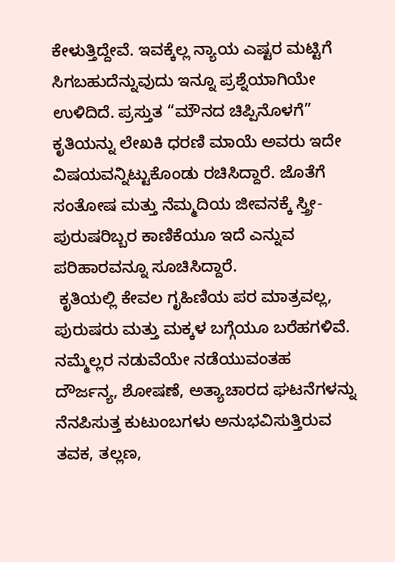ಕೇಳುತ್ತಿದ್ದೇವೆ. ಇವಕ್ಕೆಲ್ಲ ನ್ಯಾಯ ಎಷ್ಟರ ಮಟ್ಟಿಗೆ ಸಿಗಬಹುದೆನ್ನುವುದು ಇನ್ನೂ ಪ್ರಶ್ನೆಯಾಗಿಯೇ ಉಳಿದಿದೆ. ಪ್ರಸ್ತುತ “ಮೌನದ ಚಿಪ್ಪಿನೊಳಗೆ” ಕೃತಿಯನ್ನು ಲೇಖಕಿ ಧರಣಿ ಮಾಯೆ ಅವರು ಇದೇ ವಿಷಯವನ್ನಿಟ್ಟುಕೊಂಡು ರಚಿಸಿದ್ದಾರೆ. ಜೊತೆಗೆ ಸಂತೋಷ ಮತ್ತು ನೆಮ್ಮದಿಯ ಜೀವನಕ್ಕೆ ಸ್ತ್ರೀ-ಪುರುಷರಿಬ್ಬರ ಕಾಣಿಕೆಯೂ ಇದೆ ಎನ್ನುವ ಪರಿಹಾರವನ್ನೂ ಸೂಚಿಸಿದ್ದಾರೆ.
 ಕೃತಿಯಲ್ಲಿ ಕೇವಲ ಗೃಹಿಣಿಯ ಪರ ಮಾತ್ರವಲ್ಲ, ಪುರುಷರು ಮತ್ತು ಮಕ್ಕಳ ಬಗ್ಗೆಯೂ ಬರೆಹಗಳಿವೆ. ನಮ್ಮೆಲ್ಲರ ನಡುವೆಯೇ ನಡೆಯುವಂತಹ ದೌರ್ಜನ್ಯ, ಶೋಷಣೆ, ಅತ್ಯಾಚಾರದ ಘಟನೆಗಳನ್ನು ನೆನಪಿಸುತ್ತ ಕುಟುಂಬಗಳು ಅನುಭವಿಸುತ್ತಿರುವ ತವಕ, ತಲ್ಲಣ,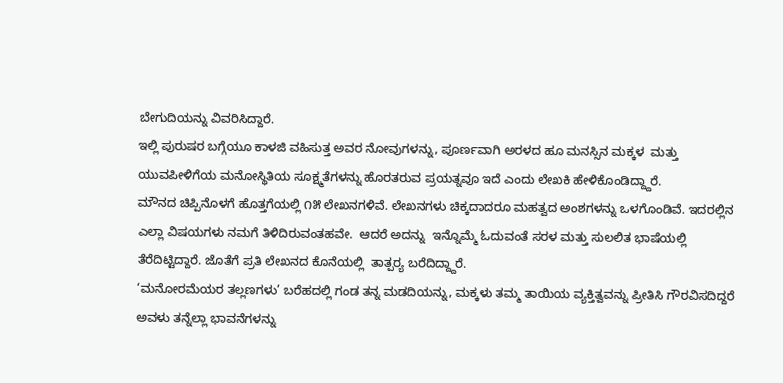ಬೇಗುದಿಯನ್ನು ವಿವರಿಸಿದ್ದಾರೆ.
ಇಲ್ಲಿ ಪುರುಷರ ಬಗ್ಗೆಯೂ ಕಾಳಜಿ ವಹಿಸುತ್ತ ಅವರ ನೋವುಗಳನ್ನು, ಪೂರ್ಣವಾಗಿ ಅರಳದ ಹೂ ಮನಸ್ಸಿನ ಮಕ್ಕಳ  ಮತ್ತು ಯುವಪೀಳಿಗೆಯ ಮನೋಸ್ಥಿತಿಯ ಸೂಕ್ಷ್ಮತೆಗಳನ್ನು ಹೊರತರುವ ಪ್ರಯತ್ನವೂ ಇದೆ ಎಂದು ಲೇಖಕಿ ಹೇಳಿಕೊಂಡಿದ್ದ್ದಾರೆ.
ಮೌನದ ಚಿಪ್ಪಿನೊಳಗೆ ಹೊತ್ತಗೆಯಲ್ಲಿ ೧೫ ಲೇಖನಗಳಿವೆ. ಲೇಖನಗಳು ಚಿಕ್ಕದಾದರೂ ಮಹತ್ವದ ಅಂಶಗಳನ್ನು ಒಳಗೊಂಡಿವೆ. ಇದರಲ್ಲಿನ  ಎಲ್ಲಾ ವಿಷಯಗಳು ನಮಗೆ ತಿಳಿದಿರುವಂತಹವೇ.  ಆದರೆ ಅದನ್ನು  ಇನ್ನೊಮ್ಮೆ ಓದುವಂತೆ ಸರಳ ಮತ್ತು ಸುಲಲಿತ ಭಾಷೆಯಲ್ಲಿ ತೆರೆದಿಟ್ಟಿದ್ದಾರೆ. ಜೊತೆಗೆ ಪ್ರತಿ ಲೇಖನದ ಕೊನೆಯಲ್ಲಿ  ತಾತ್ಪರ್‍ಯ ಬರೆದಿದ್ದ್ದಾರೆ.
‘ಮನೋರಮೆಯರ ತಲ್ಲಣಗಳು’ ಬರೆಹದಲ್ಲಿ ಗಂಡ ತನ್ನ ಮಡದಿಯನ್ನು, ಮಕ್ಕಳು ತಮ್ಮ ತಾಯಿಯ ವ್ಯಕ್ತಿತ್ವವನ್ನು ಪ್ರೀತಿಸಿ ಗೌರವಿಸದಿದ್ದರೆ ಅವಳು ತನ್ನೆಲ್ಲಾ ಭಾವನೆಗಳನ್ನು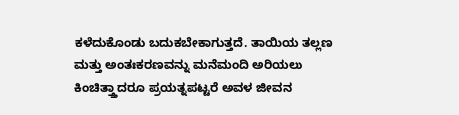ಕಳೆದುಕೊಂಡು ಬದುಕಬೇಕಾಗುತ್ತದೆ. ತಾಯಿಯ ತಲ್ಲಣ ಮತ್ತು ಅಂತಃಕರಣವನ್ನು ಮನೆಮಂದಿ ಅರಿಯಲು ಕಿಂಚಿತ್ತ್ತಾದರೂ ಪ್ರಯತ್ನಪಟ್ಟರೆ ಅವಳ ಜೀವನ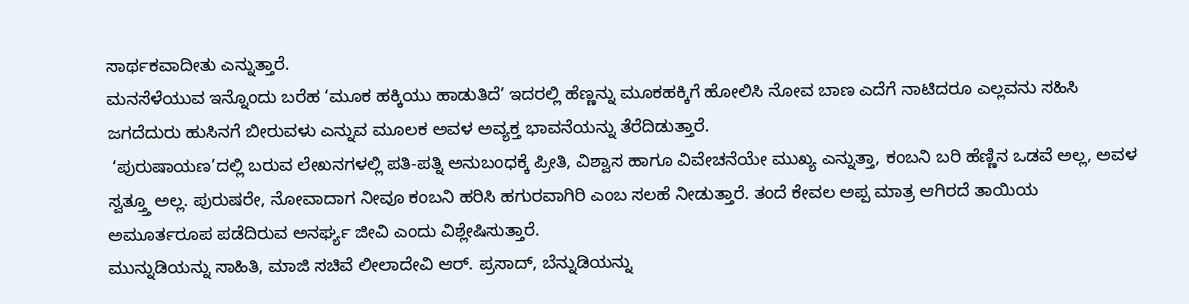ಸಾರ್ಥಕವಾದೀತು ಎನ್ನುತ್ತಾರೆ.
ಮನಸೆಳೆಯುವ ಇನ್ನೊಂದು ಬರೆಹ ‘ಮೂಕ ಹಕ್ಕಿಯು ಹಾಡುತಿದೆ’ ಇದರಲ್ಲಿ ಹೆಣ್ಣನ್ನು ಮೂಕಹಕ್ಕಿಗೆ ಹೋಲಿಸಿ ನೋವ ಬಾಣ ಎದೆಗೆ ನಾಟಿದರೂ ಎಲ್ಲವನು ಸಹಿಸಿ ಜಗದೆದುರು ಹುಸಿನಗೆ ಬೀರುವಳು ಎನ್ನುವ ಮೂಲಕ ಅವಳ ಅವ್ಯಕ್ತ ಭಾವನೆಯನ್ನು ತೆರೆದಿಡುತ್ತಾರೆ.
 ‘ಪುರುಷಾಯಣ’ದಲ್ಲಿ ಬರುವ ಲೇಖನಗಳಲ್ಲಿ ಪತಿ-ಪತ್ನಿ ಅನುಬಂಧಕ್ಕೆ ಪ್ರೀತಿ, ವಿಶ್ವಾಸ ಹಾಗೂ ವಿವೇಚನೆಯೇ ಮುಖ್ಯ ಎನ್ನುತ್ತಾ, ಕಂಬನಿ ಬರಿ ಹೆಣ್ಣಿನ ಒಡವೆ ಅಲ್ಲ, ಅವಳ ಸ್ವತ್ತ್ತೂ ಅಲ್ಲ. ಪುರುಷರೇ, ನೋವಾದಾಗ ನೀವೂ ಕಂಬನಿ ಹರಿಸಿ ಹಗುರವಾಗಿರಿ ಎಂಬ ಸಲಹೆ ನೀಡುತ್ತಾರೆ. ತಂದೆ ಕೇವಲ ಅಪ್ಪ ಮಾತ್ರ ಆಗಿರದೆ ತಾಯಿಯ ಅಮೂರ್ತರೂಪ ಪಡೆದಿರುವ ಅನರ್ಘ್ಯ ಜೀವಿ ಎಂದು ವಿಶ್ಲೇಷಿಸುತ್ತಾರೆ.
ಮುನ್ನುಡಿಯನ್ನು ಸಾಹಿತಿ, ಮಾಜಿ ಸಚಿವೆ ಲೀಲಾದೇವಿ ಆರ್. ಪ್ರಸಾದ್, ಬೆನ್ನುಡಿಯನ್ನು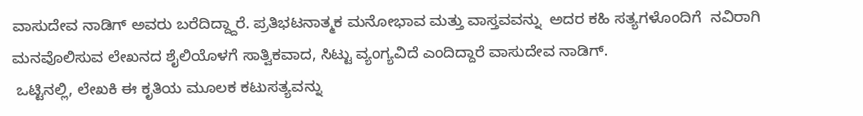ವಾಸುದೇವ ನಾಡಿಗ್ ಅವರು ಬರೆದಿದ್ದ್ದಾರೆ. ಪ್ರತಿಭಟನಾತ್ಮಕ ಮನೋಭಾವ ಮತ್ತು ವಾಸ್ತವವನ್ನು  ಅದರ ಕಹಿ ಸತ್ಯಗಳೊಂದಿಗೆ  ನವಿರಾಗಿ ಮನವೊಲಿಸುವ ಲೇಖನದ ಶೈಲಿಯೊಳಗೆ ಸಾತ್ವಿಕವಾದ, ಸಿಟ್ಟು ವ್ಯಂಗ್ಯವಿದೆ ಎಂದಿದ್ದಾರೆ ವಾಸುದೇವ ನಾಡಿಗ್.
 ಒಟ್ಟಿನಲ್ಲಿ, ಲೇಖಕಿ ಈ ಕೃತಿಯ ಮೂಲಕ ಕಟುಸತ್ಯವನ್ನು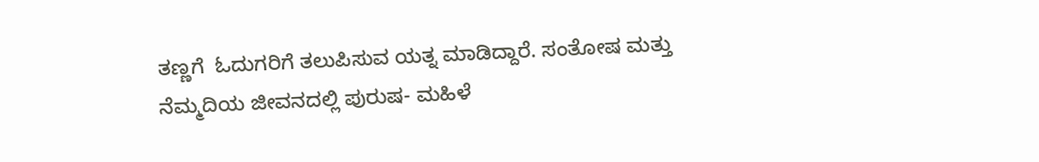ತಣ್ಣಗೆ  ಓದುಗರಿಗೆ ತಲುಪಿಸುವ ಯತ್ನ ಮಾಡಿದ್ದಾರೆ. ಸಂತೋಷ ಮತ್ತು  ನೆಮ್ಮದಿಯ ಜೀವನದಲ್ಲಿ ಪುರುಷ- ಮಹಿಳೆ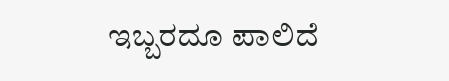ಇಬ್ಬರದೂ ಪಾಲಿದೆ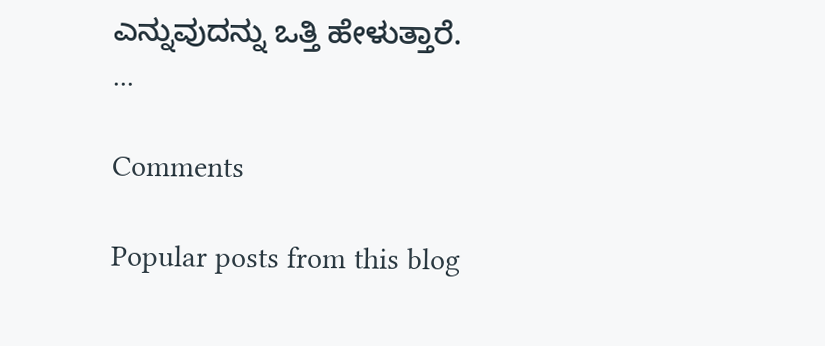ಎನ್ನುವುದನ್ನು ಒತ್ತಿ ಹೇಳುತ್ತಾರೆ.
...

Comments

Popular posts from this blog